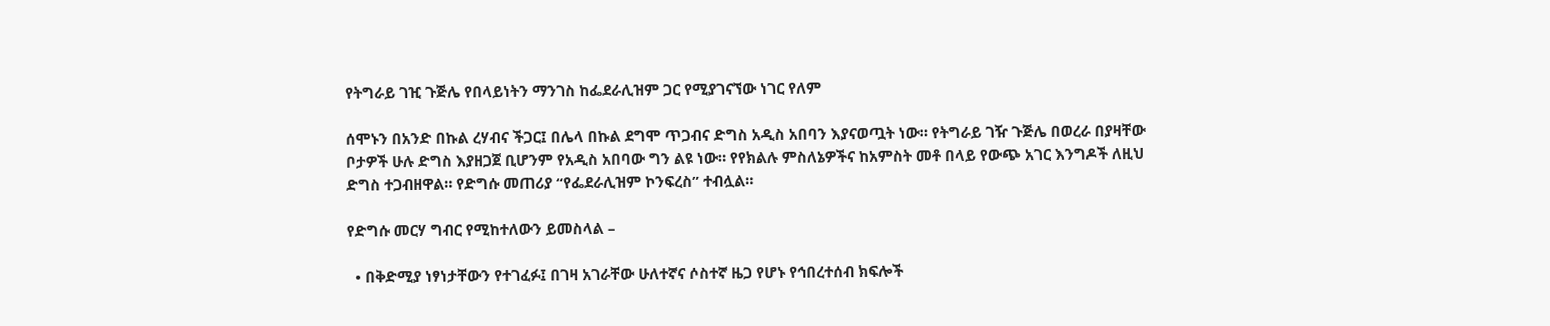የትግራይ ገዢ ጉጅሌ የበላይነትን ማንገስ ከፌደራሊዝም ጋር የሚያገናኘው ነገር የለም

ሰሞኑን በአንድ በኩል ረሃብና ችጋር፤ በሌላ በኩል ደግሞ ጥጋብና ድግስ አዲስ አበባን እያናወጧት ነው። የትግራይ ገዥ ጉጅሌ በወረራ በያዛቸው ቦታዎች ሁሉ ድግስ እያዘጋጀ ቢሆንም የአዲስ አበባው ግን ልዩ ነው። የየክልሉ ምስለኔዎችና ከአምስት መቶ በላይ የውጭ አገር እንግዶች ለዚህ ድግስ ተጋብዘዋል። የድግሱ መጠሪያ “የፌደራሊዝም ኮንፍረስ” ተብሏል።

የድግሱ መርሃ ግብር የሚከተለውን ይመስላል –

  • በቅድሚያ ነፃነታቸውን የተገፈፉ፤ በገዛ አገራቸው ሁለተኛና ሶስተኛ ዜጋ የሆኑ የኅበረተሰብ ክፍሎች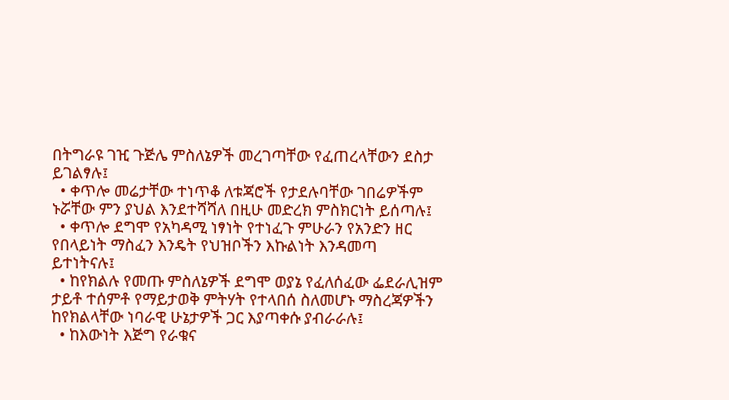በትግራዩ ገዢ ጉጅሌ ምስለኔዎች መረገጣቸው የፈጠረላቸውን ደስታ ይገልፃሉ፤
  • ቀጥሎ መሬታቸው ተነጥቆ ለቱጃሮች የታደሉባቸው ገበሬዎችም ኑሯቸው ምን ያህል እንደተሻሻለ በዚሁ መድረክ ምስክርነት ይሰጣሉ፤
  • ቀጥሎ ደግሞ የአካዳሚ ነፃነት የተነፈጉ ምሁራን የአንድን ዘር የበላይነት ማስፈን እንዴት የህዝቦችን እኩልነት እንዳመጣ ይተነትናሉ፤
  • ከየክልሉ የመጡ ምስለኔዎች ደግሞ ወያኔ የፈለሰፈው ፌደራሊዝም ታይቶ ተሰምቶ የማይታወቅ ምትሃት የተላበሰ ስለመሆኑ ማስረጃዎችን ከየክልላቸው ነባራዊ ሁኔታዎች ጋር እያጣቀሱ ያብራራሉ፤
  • ከእውነት እጅግ የራቁና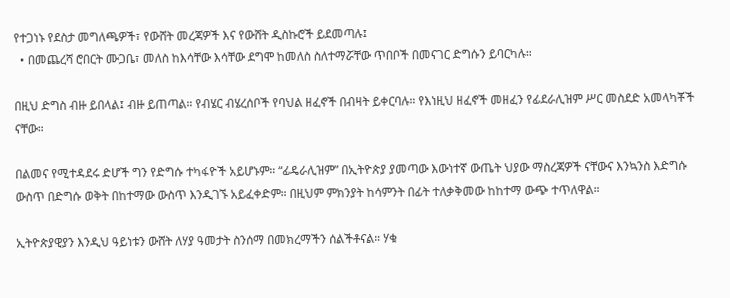የተጋነኑ የደስታ መግለጫዎች፣ የውሸት መረጃዎች እና የውሸት ዲስኩሮች ይደመጣሉ፤
  • በመጨረሻ ሮበርት ሙጋቤ፣ መለስ ከእሳቸው እሳቸው ደግሞ ከመለስ ስለተማሯቸው ጥበቦች በመናገር ድግሱን ይባርካሉ።

በዚህ ድግስ ብዙ ይበላል፤ ብዙ ይጠጣል። የብሄር ብሄረሰቦች የባህል ዘፈኖች በብዛት ይቀርባሉ። የእነዚህ ዘፈኖች መዘፈን የፊደራሊዝም ሥር መስደድ አመላካቾች ናቸው።

በልመና የሚተዳደሩ ድሆች ግን የድግሱ ተካፋዮች አይሆኑም። “ፊዴራሊዝም” በኢትዮጵያ ያመጣው እውነተኛ ውጤት ህያው ማስረጃዎች ናቸውና እንኳንስ እድግሱ ውስጥ በድግሱ ወቅት በከተማው ውስጥ እንዲገኙ አይፈቀድም። በዚህም ምክንያት ከሳምንት በፊት ተለቃቅመው ከከተማ ውጭ ተጥለዋል።

ኢትዮጵያዊያን እንዲህ ዓይነቱን ውሸት ለሃያ ዓመታት ስንሰማ በመክረማችን ሰልችቶናል። ሃቁ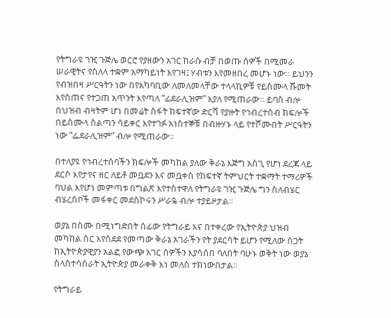የትግራዩ ገዢ ጉጅሌ ወርሮ የያዘውን አገር ከራሱ ብቻ በወጡ ሰዎች በሚመራ ሠራዊትና የስለላ ተቋም አማካይነት እየገዛ፤ ሃብቱን እየመዘበረ መሆኑ ነው። ይህንን የብዝበዛ ሥርዓትን ነው በየአካባቢው ለመለመላቸው ተላላኪዎቹ የይስሙላ ሹመት እየሰጠና የተጋጠ አጥንት እየጣለ “ፊደራሊዝም” እያለ የሚጠራው። ይባስ ብሎ በህዝብ ብዛትም ሆነ በመሬት ስፋት ከፍተኛው ድርሻ የያዙት የኅብረተሰብ ክፍሎች በይስሙላ ስልጣን ሳይቀር እየተገፉ አነስተኞቹ በብዙሃኑ ላይ የተሾሙበት ሥርዓትን ነው “ፌደራሊዝም” ብሎ የሚጠራው።

በተለያዩ የኅብረተሰባችን ክፍሎች መካከል ያለው ቅራኔ እጅግ አስጊ የሆነ ደረጃ ላይ ደርሶ እየታየና ዘር ለይቶ መቧደን እና መቧቀስ የከፍተኛ ትምህርት ተቋማት ተማሪዎች ባህል እየሆነ መምጣቱ በግልጽ እየተስተዋለ የትግራዩ ገዢ ጉጅሌ ግን ስለብሄር ብሄረሰቦች መፋቀር መደስኮሩን ሥራዬ ብሎ ተያይዞታል።

ወያኔ በስሙ በሚነግድበት ሰፊው የትግራይ እና በተቀረው የኢትዮጵያ ህዝብ መካከል ስር እየሰደደ የመጣው ቅራኔ አገራችን የት ያደርሳት ይሆን የሚለው ስጋት ከኢትዮጵያዊያን አልፎ የውጭ አገር ሰዎችን እያሳሰበ ባለበት ባሁኑ ወቅት ነው ወያኔ ስላስተሳሰራት ኢትዮጵያ መራቀቅ እነ መለስ ተክነውበታል።

የትግራይ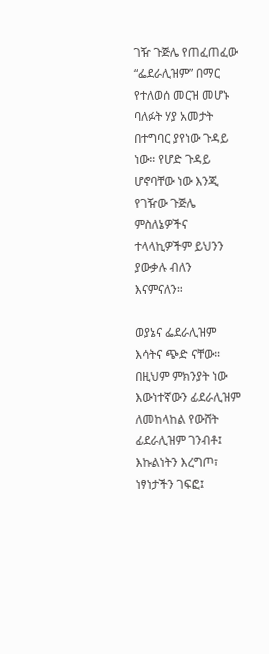ገዥ ጉጅሌ የጠፈጠፈው “ፌደራሊዝም” በማር የተለወሰ መርዝ መሆኑ ባለፉት ሃያ አመታት በተግባር ያየነው ጉዳይ ነው። የሆድ ጉዳይ ሆኖባቸው ነው እንጂ የገዥው ጉጅሌ ምስለኔዎችና ተላላኪዎችም ይህንን ያውቃሉ ብለን እናምናለን።

ወያኔና ፌደራሊዝም እሳትና ጭድ ናቸው። በዚህም ምክንያት ነው እውነተኛውን ፊደራሊዝም ለመከላከል የውሸት ፊደራሊዝም ገንብቶ፤ እኩልነትን እረግጦ፣ ነፃነታችን ገፍፎ፤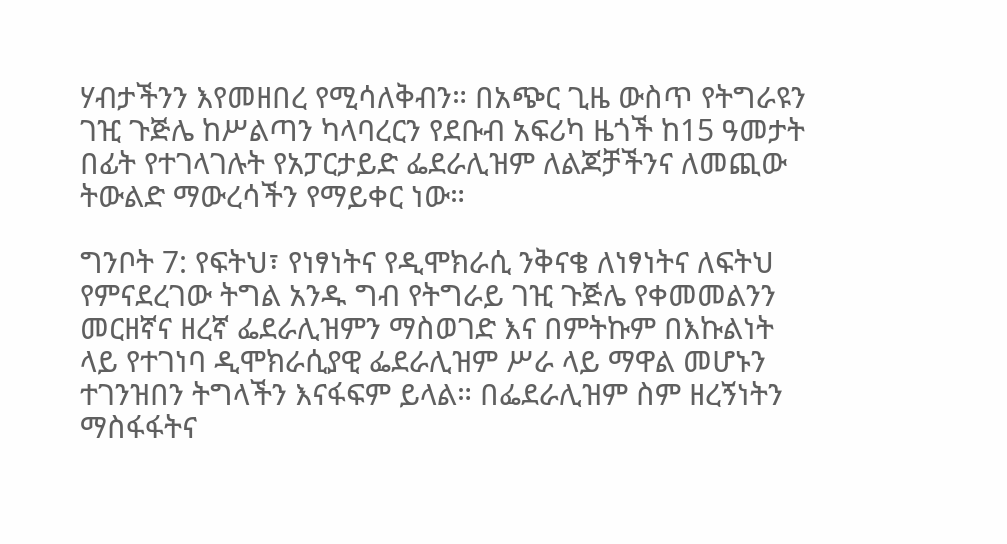ሃብታችንን እየመዘበረ የሚሳለቅብን። በአጭር ጊዜ ውስጥ የትግራዩን ገዢ ጉጅሌ ከሥልጣን ካላባረርን የደቡብ አፍሪካ ዜጎች ከ15 ዓመታት በፊት የተገላገሉት የአፓርታይድ ፌደራሊዝም ለልጆቻችንና ለመጪው ትውልድ ማውረሳችን የማይቀር ነው።

ግንቦት 7: የፍትህ፣ የነፃነትና የዲሞክራሲ ንቅናቄ ለነፃነትና ለፍትህ የምናደረገው ትግል አንዱ ግብ የትግራይ ገዢ ጉጅሌ የቀመመልንን መርዘኛና ዘረኛ ፌደራሊዝምን ማስወገድ እና በምትኩም በእኩልነት ላይ የተገነባ ዲሞክራሲያዊ ፌደራሊዝም ሥራ ላይ ማዋል መሆኑን ተገንዝበን ትግላችን እናፋፍም ይላል። በፌደራሊዝም ስም ዘረኝነትን ማስፋፋትና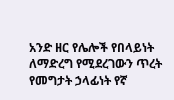አንድ ዘር የሌሎች የበላይነት ለማድረግ የሚደረገውን ጥረት የመግታት ኃላፊነት የኛ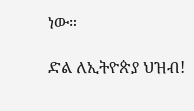ነው።

ድል ለኢትዮጵያ ህዝብ!